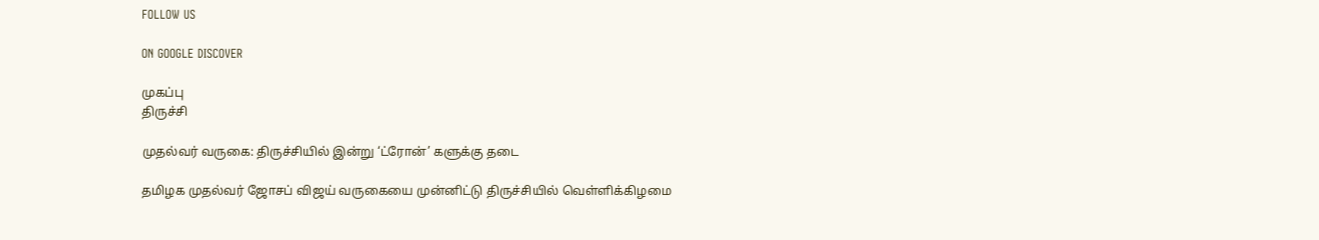FOLLOW US

ON GOOGLE DISCOVER

முகப்பு
திருச்சி

முதல்வர் வருகை: திருச்சியில் இன்று ‘ட்ரோன்’ களுக்கு தடை

தமிழக முதல்வர் ஜோசப் விஜய் வருகையை முன்னிட்டு திருச்சியில் வெள்ளிக்கிழமை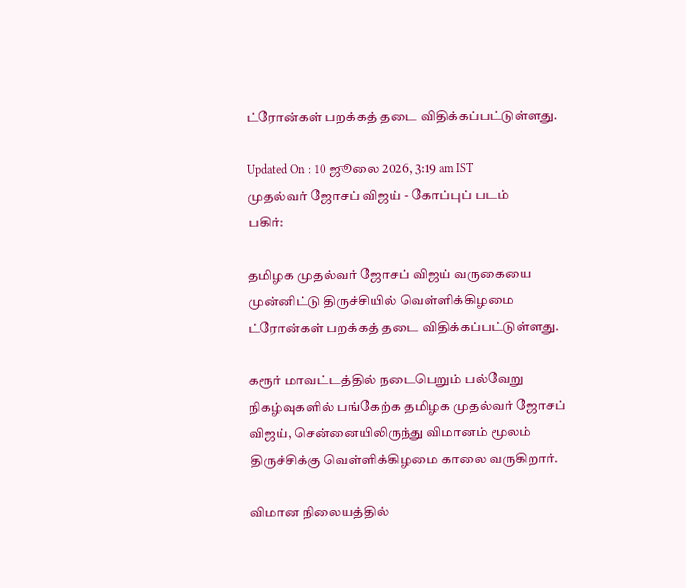ட்ரோன்கள் பறக்கத் தடை விதிக்கப்பட்டுள்ளது.

Updated On : 10 ஜூலை 2026, 3:19 am IST
முதல்வர் ஜோசப் விஜய் - கோப்புப் படம்
பகிர்:

தமிழக முதல்வர் ஜோசப் விஜய் வருகையை முன்னிட்டு திருச்சியில் வெள்ளிக்கிழமை ட்ரோன்கள் பறக்கத் தடை விதிக்கப்பட்டுள்ளது.

கரூர் மாவட்டத்தில் நடைபெறும் பல்வேறு நிகழ்வுகளில் பங்கேற்க தமிழக முதல்வர் ஜோசப் விஜய், சென்னையிலிருந்து விமானம் மூலம் திருச்சிக்கு வெள்ளிக்கிழமை காலை வருகிறார்.

விமான நிலையத்தில்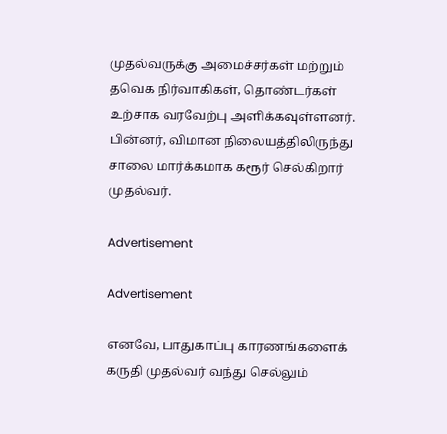முதல்வருக்கு அமைச்சர்கள் மற்றும் தவெக நிர்வாகிகள், தொண்டர்கள் உற்சாக வரவேற்பு அளிக்கவுள்ளனர். பின்னர், விமான நிலையத்திலிருந்து சாலை மார்க்கமாக கரூர் செல்கிறார் முதல்வர்.

Advertisement

Advertisement

எனவே, பாதுகாப்பு காரணங்களைக் கருதி முதல்வர் வந்து செல்லும்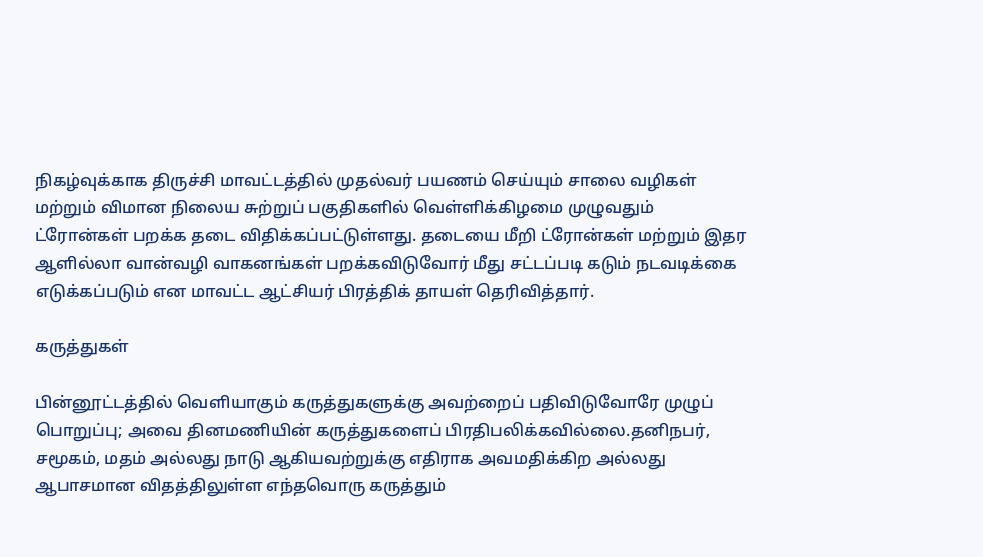நிகழ்வுக்காக திருச்சி மாவட்டத்தில் முதல்வர் பயணம் செய்யும் சாலை வழிகள் மற்றும் விமான நிலைய சுற்றுப் பகுதிகளில் வெள்ளிக்கிழமை முழுவதும் ட்ரோன்கள் பறக்க தடை விதிக்கப்பட்டுள்ளது. தடையை மீறி ட்ரோன்கள் மற்றும் இதர ஆளில்லா வான்வழி வாகனங்கள் பறக்கவிடுவோர் மீது சட்டப்படி கடும் நடவடிக்கை எடுக்கப்படும் என மாவட்ட ஆட்சியர் பிரத்திக் தாயள் தெரிவித்தார்.

கருத்துகள்

பின்னூட்டத்தில் வெளியாகும் கருத்துகளுக்கு அவற்றைப் பதிவிடுவோரே முழுப் பொறுப்பு; அவை தினமணியின் கருத்துகளைப் பிரதிபலிக்கவில்லை.தனிநபர், சமூகம், மதம் அல்லது நாடு ஆகியவற்றுக்கு எதிராக அவமதிக்கிற அல்லது ஆபாசமான விதத்திலுள்ள எந்தவொரு கருத்தும்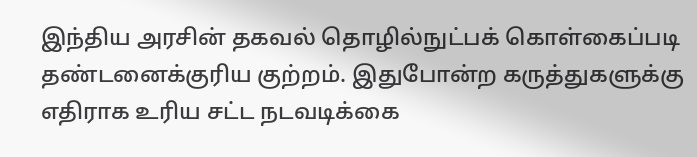இந்திய அரசின் தகவல் தொழில்நுட்பக் கொள்கைப்படி தண்டனைக்குரிய குற்றம். இதுபோன்ற கருத்துகளுக்கு எதிராக உரிய சட்ட நடவடிக்கை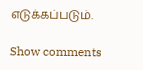எடுக்கப்படும்.

Show comments